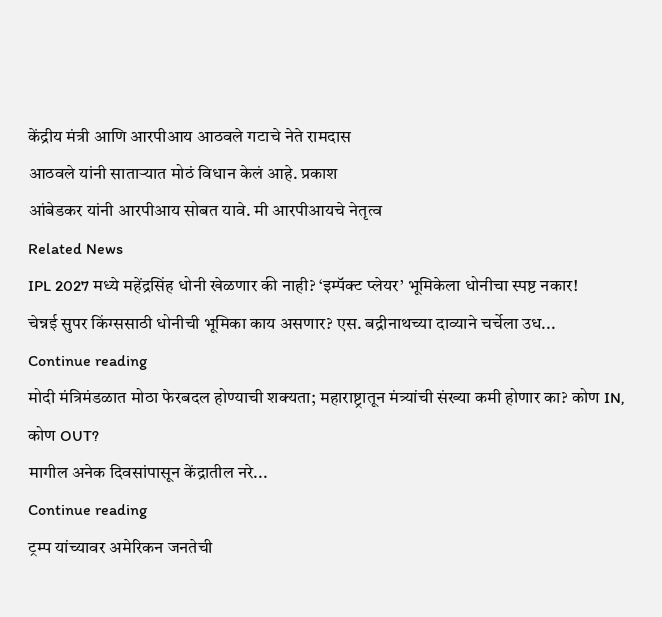केंद्रीय मंत्री आणि आरपीआय आठवले गटाचे नेते रामदास
आठवले यांनी साताऱ्यात मोठं विधान केलं आहे. प्रकाश
आंबेडकर यांनी आरपीआय सोबत यावे. मी आरपीआयचे नेतृत्व
Related News
IPL 2027 मध्ये महेंद्रसिंह धोनी खेळणार की नाही? ‘इम्पॅक्ट प्लेयर’ भूमिकेला धोनीचा स्पष्ट नकार!
चेन्नई सुपर किंग्ससाठी धोनीची भूमिका काय असणार? एस. बद्रीनाथच्या दाव्याने चर्चेला उध...
Continue reading
मोदी मंत्रिमंडळात मोठा फेरबदल होण्याची शक्यता; महाराष्ट्रातून मंत्र्यांची संख्या कमी होणार का? कोण IN, कोण OUT?
मागील अनेक दिवसांपासून केंद्रातील नरे...
Continue reading
ट्रम्प यांच्यावर अमेरिकन जनतेची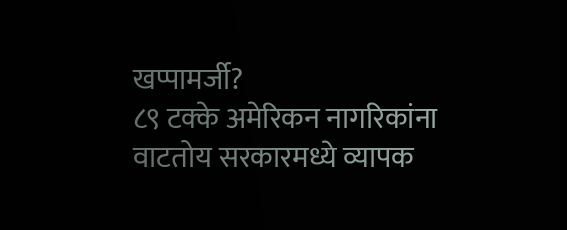खप्पामर्जी?
८९ टक्के अमेरिकन नागरिकांना वाटतोय सरकारमध्ये व्यापक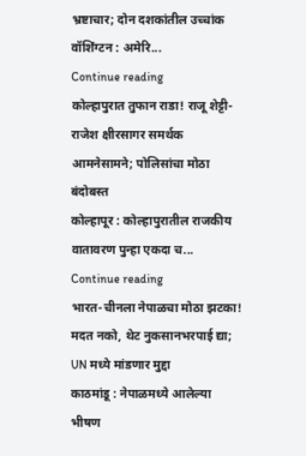भ्रष्टाचार; दोन दशकांतील उच्चांक
वॉशिंग्टन : अमेरि...
Continue reading
कोल्हापुरात तुफान राडा! राजू शेट्टी-राजेश क्षीरसागर समर्थक आमनेसामने; पोलिसांचा मोठा बंदोबस्त
कोल्हापूर : कोल्हापुरातील राजकीय वातावरण पुन्हा एकदा च...
Continue reading
भारत-चीनला नेपाळचा मोठा झटका! मदत नको, थेट नुकसानभरपाई द्या; UN मध्ये मांडणार मुद्दा
काठमांडू : नेपाळमध्ये आलेल्या भीषण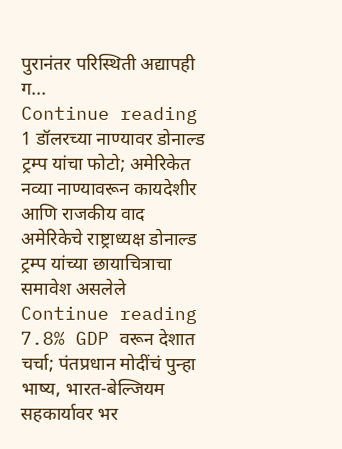पुरानंतर परिस्थिती अद्यापही ग...
Continue reading
1 डॉलरच्या नाण्यावर डोनाल्ड ट्रम्प यांचा फोटो; अमेरिकेत नव्या नाण्यावरून कायदेशीर आणि राजकीय वाद
अमेरिकेचे राष्ट्राध्यक्ष डोनाल्ड ट्रम्प यांच्या छायाचित्राचा समावेश असलेले
Continue reading
7.8% GDP वरून देशात चर्चा; पंतप्रधान मोदींचं पुन्हा भाष्य, भारत-बेल्जियम सहकार्यावर भर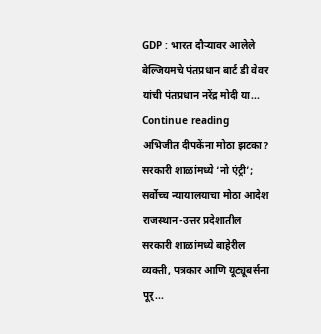GDP : भारत दौऱ्यावर आलेले बेल्जियमचे पंतप्रधान बार्ट डी वेवर यांची पंतप्रधान नरेंद्र मोदी या...
Continue reading
अभिजीत दीपकेंना मोठा झटका? सरकारी शाळांमध्ये ‘नो एंट्री’; सर्वोच्च न्यायालयाचा मोठा आदेश
राजस्थान-उत्तर प्रदेशातील सरकारी शाळांमध्ये बाहेरील व्यक्ती, पत्रकार आणि यूट्यूबर्सना पूर्...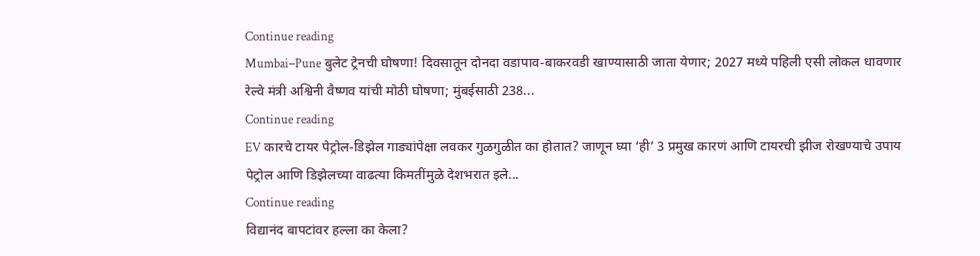Continue reading
Mumbai–Pune बुलेट ट्रेनची घोषणा! दिवसातून दोनदा वडापाव-बाकरवडी खाण्यासाठी जाता येणार; 2027 मध्ये पहिली एसी लोकल धावणार
रेल्वे मंत्री अश्विनी वैष्णव यांची मोठी घोषणा; मुंबईसाठी 238...
Continue reading
EV कारचे टायर पेट्रोल-डिझेल गाड्यांपेक्षा लवकर गुळगुळीत का होतात? जाणून घ्या ‘ही’ 3 प्रमुख कारणं आणि टायरची झीज रोखण्याचे उपाय
पेट्रोल आणि डिझेलच्या वाढत्या किमतींमुळे देशभरात इले...
Continue reading
विद्यानंद बापटांवर हल्ला का केला?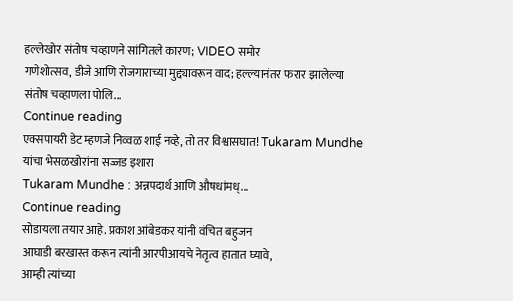हल्लेखोर संतोष चव्हाणने सांगितले कारण; VIDEO समोर
गणेशोत्सव, डीजे आणि रोजगाराच्या मुद्द्यावरून वाद; हल्ल्यानंतर फरार झालेल्या संतोष चव्हाणला पोलि...
Continue reading
एक्सपायरी डेट म्हणजे निव्वळ शाई नव्हे, तो तर विश्वासघात! Tukaram Mundhe यांचा भेसळखोरांना सज्जड इशारा
Tukaram Mundhe : अन्नपदार्थ आणि औषधांमध्...
Continue reading
सोडायला तयार आहे. प्रकाश आंबेडकर यांनी वंचित बहुजन
आघाडी बरखास्त करून त्यांनी आरपीआयचे नेतृत्व हातात घ्यावे,
आम्ही त्यांच्या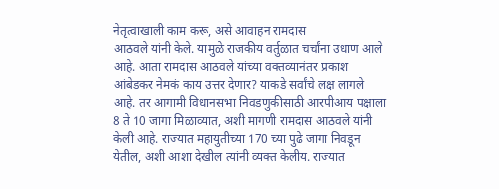नेतृत्वाखाली काम करू, असे आवाहन रामदास
आठवले यांनी केले. यामुळे राजकीय वर्तुळात चर्चांना उधाण आले
आहे. आता रामदास आठवले यांच्या वक्तव्यानंतर प्रकाश
आंबेडकर नेमकं काय उत्तर देणार? याकडे सर्वांचे लक्ष लागले
आहे. तर आगामी विधानसभा निवडणुकीसाठी आरपीआय पक्षाला
8 ते 10 जागा मिळाव्यात, अशी मागणी रामदास आठवले यांनी
केली आहे. राज्यात महायुतीच्या 170 च्या पुढे जागा निवडून
येतील, अशी आशा देखील त्यांनी व्यक्त केलीय. राज्यात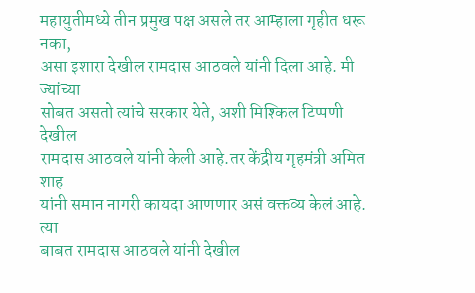महायुतीमध्ये तीन प्रमुख पक्ष असले तर आम्हाला गृहीत धरू नका,
असा इशारा देखील रामदास आठवले यांनी दिला आहे. मी ज्यांच्या
सोबत असतो त्यांचे सरकार येते, अशी मिश्किल टिप्पणी देखील
रामदास आठवले यांनी केली आहे.तर केंद्रीय गृहमंत्री अमित शाह
यांनी समान नागरी कायदा आणणार असं वक्तव्य केलं आहे. त्या
बाबत रामदास आठवले यांनी देखील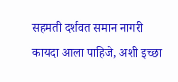सहमती दर्शवत समान नागरी
कायदा आला पाहिजे, अशी इच्छा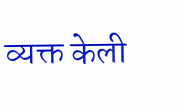व्यक्त केली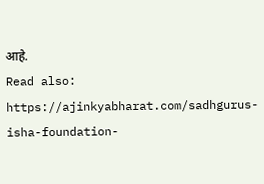आहे.
Read also: https://ajinkyabharat.com/sadhgurus-isha-foundation-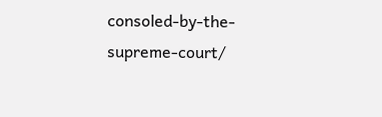consoled-by-the-supreme-court/